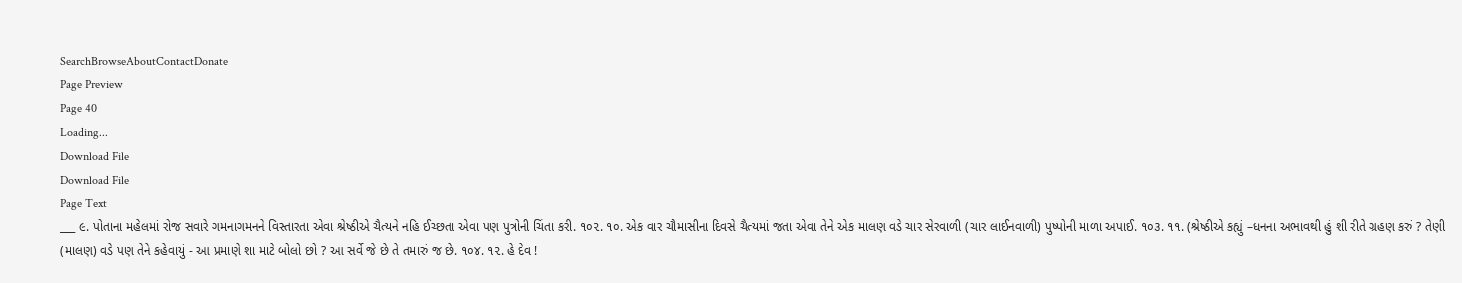SearchBrowseAboutContactDonate
Page Preview
Page 40
Loading...
Download File
Download File
Page Text
___ ૯. પોતાના મહેલમાં રોજ સવારે ગમનાગમનને વિસ્તારતા એવા શ્રેષ્ઠીએ ચૈત્યને નહિ ઈચ્છતા એવા પણ પુત્રોની ચિંતા કરી. ૧૦૨. ૧૦. એક વાર ચૌમાસીના દિવસે ચૈત્યમાં જતા એવા તેને એક માલણ વડે ચાર સેરવાળી (ચાર લાઈનવાળી) પુષ્પોની માળા અપાઈ. ૧૦૩. ૧૧. (શ્રેષ્ઠીએ કહ્યું –ધનના અભાવથી હું શી રીતે ગ્રહણ કરું ? તેણી (માલણ) વડે પણ તેને કહેવાયું - આ પ્રમાણે શા માટે બોલો છો ? આ સર્વે જે છે તે તમારું જ છે. ૧૦૪. ૧૨. હે દેવ !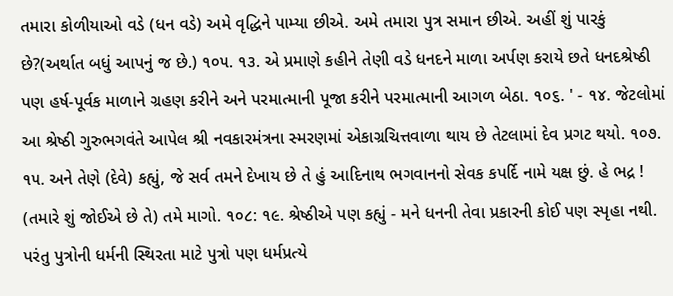તમારા કોળીયાઓ વડે (ધન વડે) અમે વૃદ્ધિને પામ્યા છીએ. અમે તમારા પુત્ર સમાન છીએ. અહીં શું પારકું છે?(અર્થાત બધું આપનું જ છે.) ૧૦૫. ૧૩. એ પ્રમાણે કહીને તેણી વડે ધનદને માળા અર્પણ કરાયે છતે ધનદશ્રેષ્ઠી પણ હર્ષ-પૂર્વક માળાને ગ્રહણ કરીને અને પરમાત્માની પૂજા કરીને પરમાત્માની આગળ બેઠા. ૧૦૬. ' - ૧૪. જેટલોમાં આ શ્રેષ્ઠી ગુરુભગવંતે આપેલ શ્રી નવકારમંત્રના સ્મરણમાં એકાગ્રચિત્તવાળા થાય છે તેટલામાં દેવ પ્રગટ થયો. ૧૦૭. ૧૫. અને તેણે (દેવે) કહ્યું, જે સર્વ તમને દેખાય છે તે હું આદિનાથ ભગવાનનો સેવક કપર્દિ નામે યક્ષ છું. હે ભદ્ર ! (તમારે શું જોઈએ છે તે) તમે માગો. ૧૦૮: ૧૯. શ્રેષ્ઠીએ પણ કહ્યું - મને ધનની તેવા પ્રકારની કોઈ પણ સ્પૃહા નથી. પરંતુ પુત્રોની ધર્મની સ્થિરતા માટે પુત્રો પણ ધર્મપ્રત્યે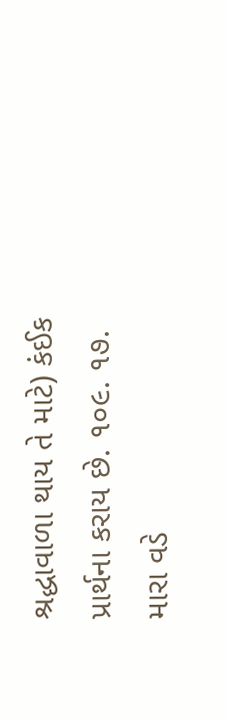શ્રદ્ધાવાળા થાય તે માટે) કંઈક પ્રાર્થના કરાય છે. ૧૦૯. ૧૭. મારા વડે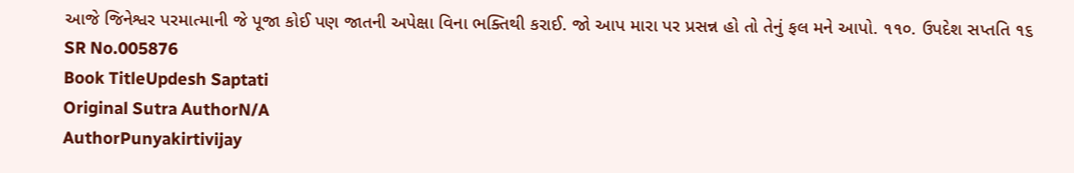આજે જિનેશ્વર પરમાત્માની જે પૂજા કોઈ પણ જાતની અપેક્ષા વિના ભક્તિથી કરાઈ. જો આપ મારા પર પ્રસન્ન હો તો તેનું ફલ મને આપો. ૧૧૦. ઉપદેશ સપ્તતિ ૧૬
SR No.005876
Book TitleUpdesh Saptati
Original Sutra AuthorN/A
AuthorPunyakirtivijay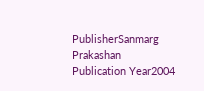PublisherSanmarg Prakashan
Publication Year2004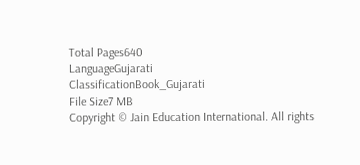Total Pages640
LanguageGujarati
ClassificationBook_Gujarati
File Size7 MB
Copyright © Jain Education International. All rights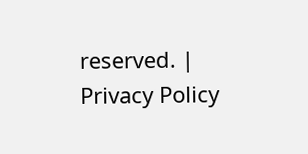reserved. | Privacy Policy